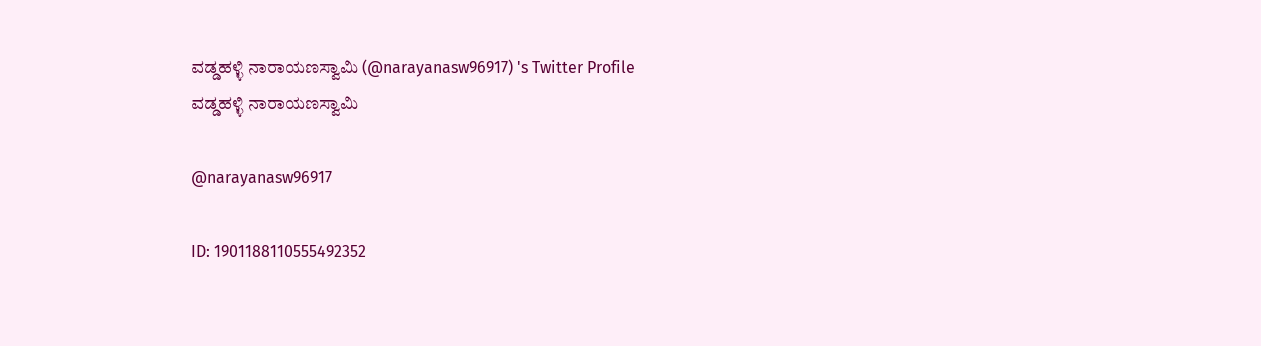ವಡ್ಡಹಳ್ಳಿ ನಾರಾಯಣಸ್ವಾಮಿ (@narayanasw96917) 's Twitter Profile
ವಡ್ಡಹಳ್ಳಿ ನಾರಾಯಣಸ್ವಾಮಿ

@narayanasw96917

ID: 1901188110555492352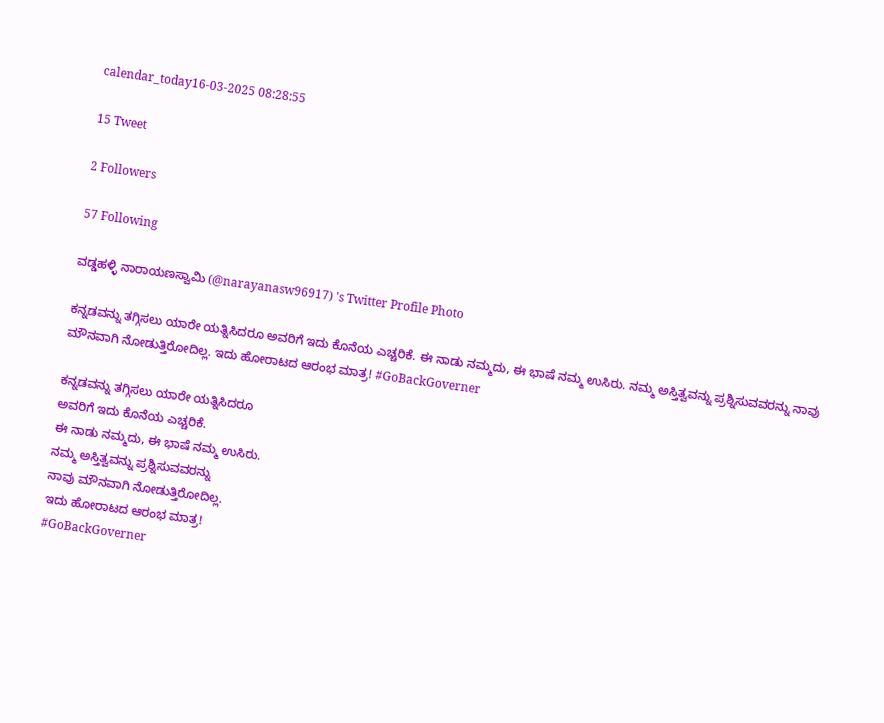calendar_today16-03-2025 08:28:55

15 Tweet

2 Followers

57 Following

ವಡ್ಡಹಳ್ಳಿ ನಾರಾಯಣಸ್ವಾಮಿ (@narayanasw96917) 's Twitter Profile Photo

ಕನ್ನಡವನ್ನು ತಗ್ಗಿಸಲು ಯಾರೇ ಯತ್ನಿಸಿದರೂ ಅವರಿಗೆ ಇದು ಕೊನೆಯ ಎಚ್ಚರಿಕೆ. ಈ ನಾಡು ನಮ್ಮದು, ಈ ಭಾಷೆ ನಮ್ಮ ಉಸಿರು. ನಮ್ಮ ಅಸ್ತಿತ್ವವನ್ನು ಪ್ರಶ್ನಿಸುವವರನ್ನು ನಾವು ಮೌನವಾಗಿ ನೋಡುತ್ತಿರೋದಿಲ್ಲ. ಇದು ಹೋರಾಟದ ಆರಂಭ ಮಾತ್ರ! #GoBackGoverner

ಕನ್ನಡವನ್ನು ತಗ್ಗಿಸಲು ಯಾರೇ ಯತ್ನಿಸಿದರೂ
ಅವರಿಗೆ ಇದು ಕೊನೆಯ ಎಚ್ಚರಿಕೆ.
ಈ ನಾಡು ನಮ್ಮದು, ಈ ಭಾಷೆ ನಮ್ಮ ಉಸಿರು.
ನಮ್ಮ ಅಸ್ತಿತ್ವವನ್ನು ಪ್ರಶ್ನಿಸುವವರನ್ನು
ನಾವು ಮೌನವಾಗಿ ನೋಡುತ್ತಿರೋದಿಲ್ಲ.
ಇದು ಹೋರಾಟದ ಆರಂಭ ಮಾತ್ರ!
#GoBackGoverner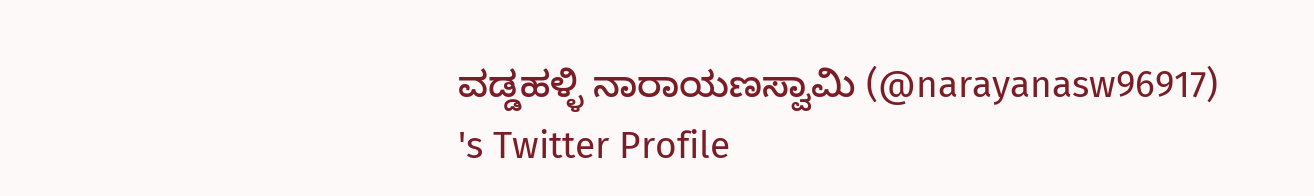ವಡ್ಡಹಳ್ಳಿ ನಾರಾಯಣಸ್ವಾಮಿ (@narayanasw96917) 's Twitter Profile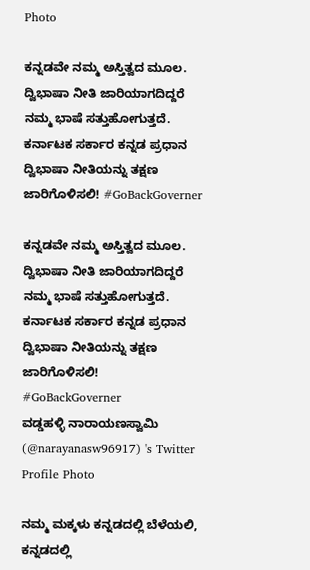Photo

ಕನ್ನಡವೇ ನಮ್ಮ ಅಸ್ತಿತ್ವದ ಮೂಲ. ದ್ವಿಭಾಷಾ ನೀತಿ ಜಾರಿಯಾಗದಿದ್ದರೆ ನಮ್ಮ ಭಾಷೆ ಸತ್ತುಹೋಗುತ್ತದೆ. ಕರ್ನಾಟಕ ಸರ್ಕಾರ ಕನ್ನಡ ಪ್ರಧಾನ ದ್ವಿಭಾಷಾ ನೀತಿಯನ್ನು ತಕ್ಷಣ ಜಾರಿಗೊಳಿಸಲಿ! #GoBackGoverner

ಕನ್ನಡವೇ ನಮ್ಮ ಅಸ್ತಿತ್ವದ ಮೂಲ. ದ್ವಿಭಾಷಾ ನೀತಿ ಜಾರಿಯಾಗದಿದ್ದರೆ ನಮ್ಮ ಭಾಷೆ ಸತ್ತುಹೋಗುತ್ತದೆ. ಕರ್ನಾಟಕ ಸರ್ಕಾರ ಕನ್ನಡ ಪ್ರಧಾನ ದ್ವಿಭಾಷಾ ನೀತಿಯನ್ನು ತಕ್ಷಣ ಜಾರಿಗೊಳಿಸಲಿ!
#GoBackGoverner
ವಡ್ಡಹಳ್ಳಿ ನಾರಾಯಣಸ್ವಾಮಿ (@narayanasw96917) 's Twitter Profile Photo

ನಮ್ಮ ಮಕ್ಕಳು ಕನ್ನಡದಲ್ಲಿ ಬೆಳೆಯಲಿ, ಕನ್ನಡದಲ್ಲಿ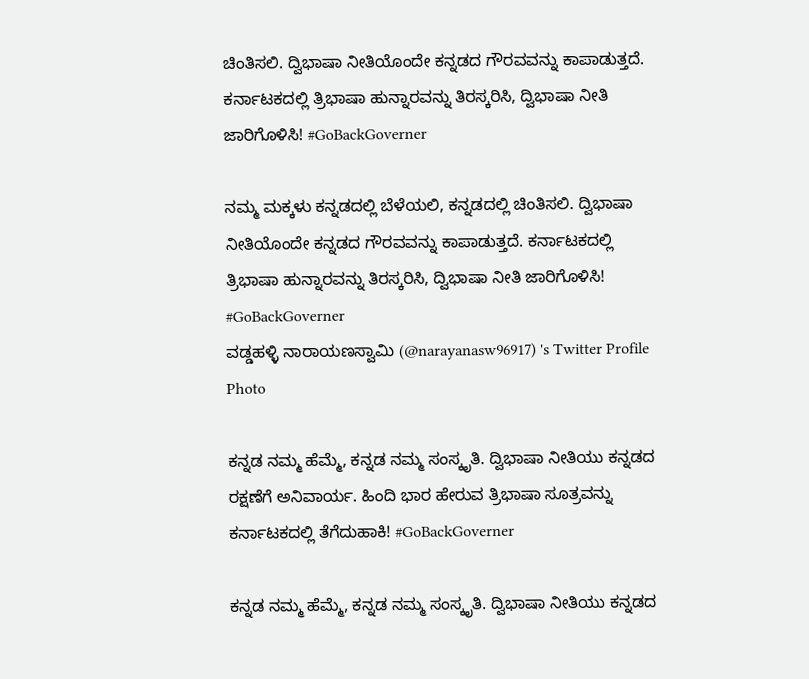ಚಿಂತಿಸಲಿ. ದ್ವಿಭಾಷಾ ನೀತಿಯೊಂದೇ ಕನ್ನಡದ ಗೌರವವನ್ನು ಕಾಪಾಡುತ್ತದೆ. ಕರ್ನಾಟಕದಲ್ಲಿ ತ್ರಿಭಾಷಾ ಹುನ್ನಾರವನ್ನು ತಿರಸ್ಕರಿಸಿ, ದ್ವಿಭಾಷಾ ನೀತಿ ಜಾರಿಗೊಳಿಸಿ! #GoBackGoverner

ನಮ್ಮ ಮಕ್ಕಳು ಕನ್ನಡದಲ್ಲಿ ಬೆಳೆಯಲಿ, ಕನ್ನಡದಲ್ಲಿ ಚಿಂತಿಸಲಿ. ದ್ವಿಭಾಷಾ ನೀತಿಯೊಂದೇ ಕನ್ನಡದ ಗೌರವವನ್ನು ಕಾಪಾಡುತ್ತದೆ. ಕರ್ನಾಟಕದಲ್ಲಿ ತ್ರಿಭಾಷಾ ಹುನ್ನಾರವನ್ನು ತಿರಸ್ಕರಿಸಿ, ದ್ವಿಭಾಷಾ ನೀತಿ ಜಾರಿಗೊಳಿಸಿ!
#GoBackGoverner
ವಡ್ಡಹಳ್ಳಿ ನಾರಾಯಣಸ್ವಾಮಿ (@narayanasw96917) 's Twitter Profile Photo

ಕನ್ನಡ ನಮ್ಮ ಹೆಮ್ಮೆ, ಕನ್ನಡ ನಮ್ಮ ಸಂಸ್ಕೃತಿ. ದ್ವಿಭಾಷಾ ನೀತಿಯು ಕನ್ನಡದ ರಕ್ಷಣೆಗೆ ಅನಿವಾರ್ಯ. ಹಿಂದಿ ಭಾರ ಹೇರುವ ತ್ರಿಭಾಷಾ ಸೂತ್ರವನ್ನು ಕರ್ನಾಟಕದಲ್ಲಿ ತೆಗೆದುಹಾಕಿ! #GoBackGoverner

ಕನ್ನಡ ನಮ್ಮ ಹೆಮ್ಮೆ, ಕನ್ನಡ ನಮ್ಮ ಸಂಸ್ಕೃತಿ. ದ್ವಿಭಾಷಾ ನೀತಿಯು ಕನ್ನಡದ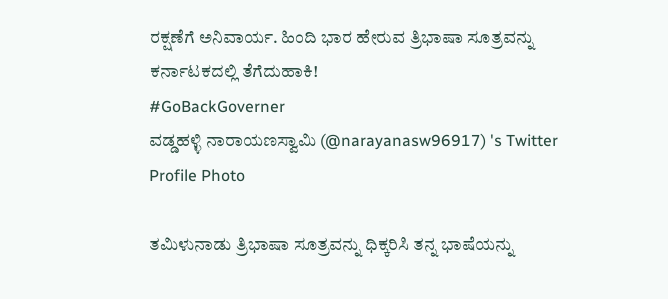ರಕ್ಷಣೆಗೆ ಅನಿವಾರ್ಯ. ಹಿಂದಿ ಭಾರ ಹೇರುವ ತ್ರಿಭಾಷಾ ಸೂತ್ರವನ್ನು ಕರ್ನಾಟಕದಲ್ಲಿ ತೆಗೆದುಹಾಕಿ!
#GoBackGoverner
ವಡ್ಡಹಳ್ಳಿ ನಾರಾಯಣಸ್ವಾಮಿ (@narayanasw96917) 's Twitter Profile Photo

ತಮಿಳುನಾಡು ತ್ರಿಭಾಷಾ ಸೂತ್ರವನ್ನು ಧಿಕ್ಕರಿಸಿ ತನ್ನ ಭಾಷೆಯನ್ನು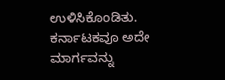ಉಳಿಸಿಕೊಂಡಿತು. ಕರ್ನಾಟಕವೂ ಅದೇ ಮಾರ್ಗವನ್ನು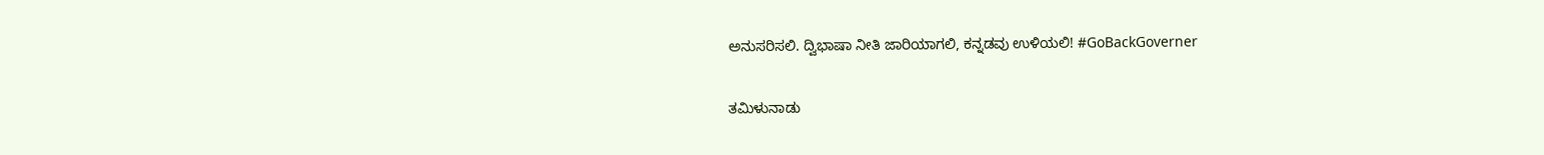ಅನುಸರಿಸಲಿ. ದ್ವಿಭಾಷಾ ನೀತಿ ಜಾರಿಯಾಗಲಿ, ಕನ್ನಡವು ಉಳಿಯಲಿ! #GoBackGoverner

ತಮಿಳುನಾಡು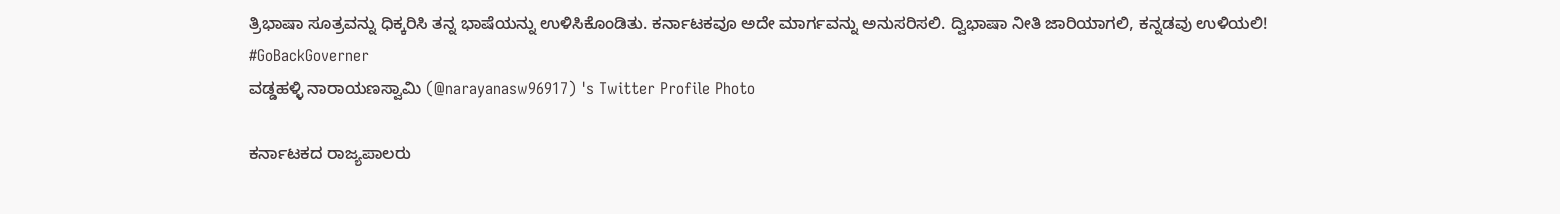ತ್ರಿಭಾಷಾ ಸೂತ್ರವನ್ನು ಧಿಕ್ಕರಿಸಿ ತನ್ನ ಭಾಷೆಯನ್ನು ಉಳಿಸಿಕೊಂಡಿತು. ಕರ್ನಾಟಕವೂ ಅದೇ ಮಾರ್ಗವನ್ನು ಅನುಸರಿಸಲಿ. ದ್ವಿಭಾಷಾ ನೀತಿ ಜಾರಿಯಾಗಲಿ, ಕನ್ನಡವು ಉಳಿಯಲಿ!
#GoBackGoverner
ವಡ್ಡಹಳ್ಳಿ ನಾರಾಯಣಸ್ವಾಮಿ (@narayanasw96917) 's Twitter Profile Photo

ಕರ್ನಾಟಕದ ರಾಜ್ಯಪಾಲರು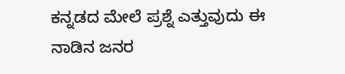ಕನ್ನಡದ ಮೇಲೆ ಪ್ರಶ್ನೆ ಎತ್ತುವುದು ಈ ನಾಡಿನ ಜನರ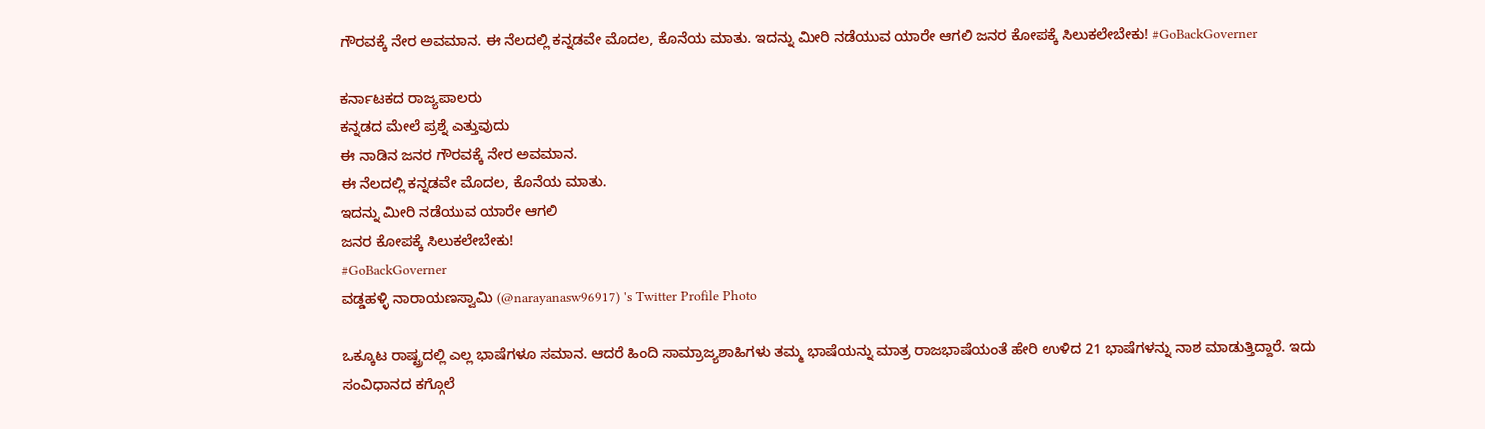ಗೌರವಕ್ಕೆ ನೇರ ಅವಮಾನ. ಈ ನೆಲದಲ್ಲಿ ಕನ್ನಡವೇ ಮೊದಲ, ಕೊನೆಯ ಮಾತು. ಇದನ್ನು ಮೀರಿ ನಡೆಯುವ ಯಾರೇ ಆಗಲಿ ಜನರ ಕೋಪಕ್ಕೆ ಸಿಲುಕಲೇಬೇಕು! #GoBackGoverner

ಕರ್ನಾಟಕದ ರಾಜ್ಯಪಾಲರು
ಕನ್ನಡದ ಮೇಲೆ ಪ್ರಶ್ನೆ ಎತ್ತುವುದು
ಈ ನಾಡಿನ ಜನರ ಗೌರವಕ್ಕೆ ನೇರ ಅವಮಾನ.
ಈ ನೆಲದಲ್ಲಿ ಕನ್ನಡವೇ ಮೊದಲ, ಕೊನೆಯ ಮಾತು.
ಇದನ್ನು ಮೀರಿ ನಡೆಯುವ ಯಾರೇ ಆಗಲಿ
ಜನರ ಕೋಪಕ್ಕೆ ಸಿಲುಕಲೇಬೇಕು!
#GoBackGoverner
ವಡ್ಡಹಳ್ಳಿ ನಾರಾಯಣಸ್ವಾಮಿ (@narayanasw96917) 's Twitter Profile Photo

ಒಕ್ಕೂಟ ರಾಷ್ಟ್ರದಲ್ಲಿ ಎಲ್ಲ ಭಾಷೆಗಳೂ ಸಮಾನ. ಆದರೆ ಹಿಂದಿ ಸಾಮ್ರಾಜ್ಯಶಾಹಿಗಳು ತಮ್ಮ ಭಾಷೆಯನ್ನು ಮಾತ್ರ ರಾಜಭಾಷೆಯಂತೆ ಹೇರಿ ಉಳಿದ 21 ಭಾಷೆಗಳನ್ನು ನಾಶ ಮಾಡುತ್ತಿದ್ದಾರೆ. ಇದು ಸಂವಿಧಾನದ ಕಗ್ಗೊಲೆ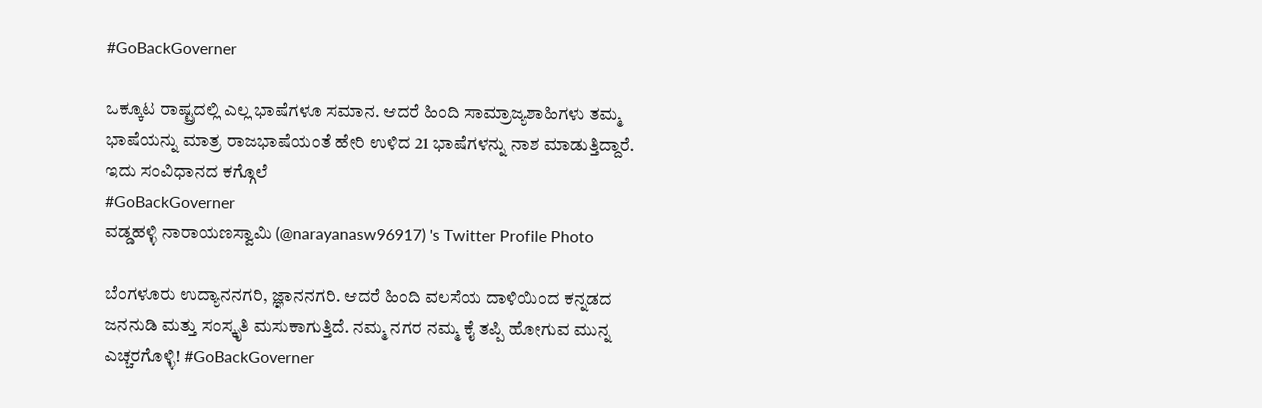#GoBackGoverner

ಒಕ್ಕೂಟ ರಾಷ್ಟ್ರದಲ್ಲಿ ಎಲ್ಲ ಭಾಷೆಗಳೂ ಸಮಾನ. ಆದರೆ ಹಿಂದಿ ಸಾಮ್ರಾಜ್ಯಶಾಹಿಗಳು ತಮ್ಮ ಭಾಷೆಯನ್ನು ಮಾತ್ರ ರಾಜಭಾಷೆಯಂತೆ ಹೇರಿ ಉಳಿದ 21 ಭಾಷೆಗಳನ್ನು ನಾಶ ಮಾಡುತ್ತಿದ್ದಾರೆ. ಇದು ಸಂವಿಧಾನದ ಕಗ್ಗೊಲೆ
#GoBackGoverner
ವಡ್ಡಹಳ್ಳಿ ನಾರಾಯಣಸ್ವಾಮಿ (@narayanasw96917) 's Twitter Profile Photo

ಬೆಂಗಳೂರು ಉದ್ಯಾನನಗರಿ, ಜ್ಞಾನನಗರಿ. ಆದರೆ ಹಿಂದಿ ವಲಸೆಯ ದಾಳಿಯಿಂದ ಕನ್ನಡದ ಜನನುಡಿ ಮತ್ತು ಸಂಸ್ಕೃತಿ ಮಸುಕಾಗುತ್ತಿದೆ. ನಮ್ಮ ನಗರ ನಮ್ಮ ಕೈ ತಪ್ಪಿ ಹೋಗುವ ಮುನ್ನ ಎಚ್ಚರಗೊಳ್ಳಿ! #GoBackGoverner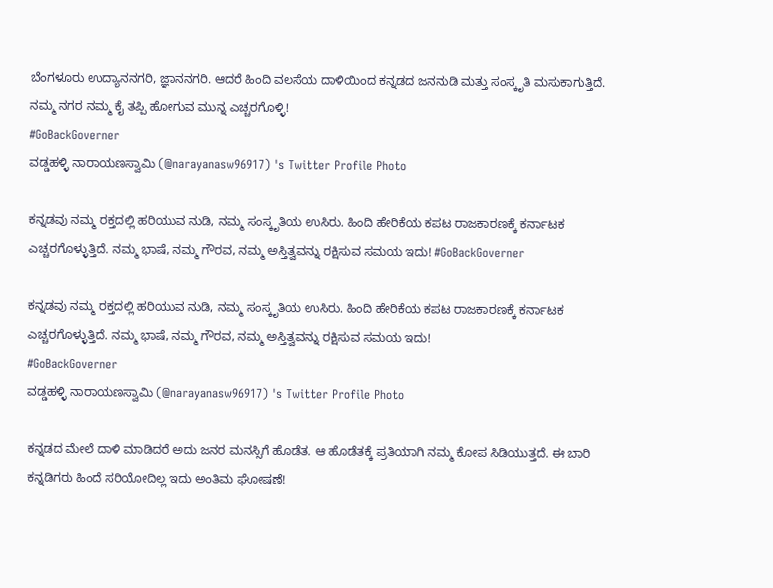ಬೆಂಗಳೂರು ಉದ್ಯಾನನಗರಿ, ಜ್ಞಾನನಗರಿ. ಆದರೆ ಹಿಂದಿ ವಲಸೆಯ ದಾಳಿಯಿಂದ ಕನ್ನಡದ ಜನನುಡಿ ಮತ್ತು ಸಂಸ್ಕೃತಿ ಮಸುಕಾಗುತ್ತಿದೆ. ನಮ್ಮ ನಗರ ನಮ್ಮ ಕೈ ತಪ್ಪಿ ಹೋಗುವ ಮುನ್ನ ಎಚ್ಚರಗೊಳ್ಳಿ!
#GoBackGoverner
ವಡ್ಡಹಳ್ಳಿ ನಾರಾಯಣಸ್ವಾಮಿ (@narayanasw96917) 's Twitter Profile Photo

ಕನ್ನಡವು ನಮ್ಮ ರಕ್ತದಲ್ಲಿ ಹರಿಯುವ ನುಡಿ, ನಮ್ಮ ಸಂಸ್ಕೃತಿಯ ಉಸಿರು. ಹಿಂದಿ ಹೇರಿಕೆಯ ಕಪಟ ರಾಜಕಾರಣಕ್ಕೆ ಕರ್ನಾಟಕ ಎಚ್ಚರಗೊಳ್ಳುತ್ತಿದೆ. ನಮ್ಮ ಭಾಷೆ, ನಮ್ಮ ಗೌರವ, ನಮ್ಮ ಅಸ್ತಿತ್ವವನ್ನು ರಕ್ಷಿಸುವ ಸಮಯ ಇದು! #GoBackGoverner

ಕನ್ನಡವು ನಮ್ಮ ರಕ್ತದಲ್ಲಿ ಹರಿಯುವ ನುಡಿ, ನಮ್ಮ ಸಂಸ್ಕೃತಿಯ ಉಸಿರು. ಹಿಂದಿ ಹೇರಿಕೆಯ ಕಪಟ ರಾಜಕಾರಣಕ್ಕೆ ಕರ್ನಾಟಕ ಎಚ್ಚರಗೊಳ್ಳುತ್ತಿದೆ. ನಮ್ಮ ಭಾಷೆ, ನಮ್ಮ ಗೌರವ, ನಮ್ಮ ಅಸ್ತಿತ್ವವನ್ನು ರಕ್ಷಿಸುವ ಸಮಯ ಇದು!
#GoBackGoverner
ವಡ್ಡಹಳ್ಳಿ ನಾರಾಯಣಸ್ವಾಮಿ (@narayanasw96917) 's Twitter Profile Photo

ಕನ್ನಡದ ಮೇಲೆ ದಾಳಿ ಮಾಡಿದರೆ ಅದು ಜನರ ಮನಸ್ಸಿಗೆ ಹೊಡೆತ. ಆ ಹೊಡೆತಕ್ಕೆ ಪ್ರತಿಯಾಗಿ ನಮ್ಮ ಕೋಪ ಸಿಡಿಯುತ್ತದೆ. ಈ ಬಾರಿ ಕನ್ನಡಿಗರು ಹಿಂದೆ ಸರಿಯೋದಿಲ್ಲ ಇದು ಅಂತಿಮ ಘೋಷಣೆ!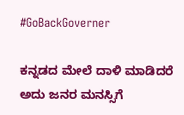#GoBackGoverner

ಕನ್ನಡದ ಮೇಲೆ ದಾಳಿ ಮಾಡಿದರೆ
ಅದು ಜನರ ಮನಸ್ಸಿಗೆ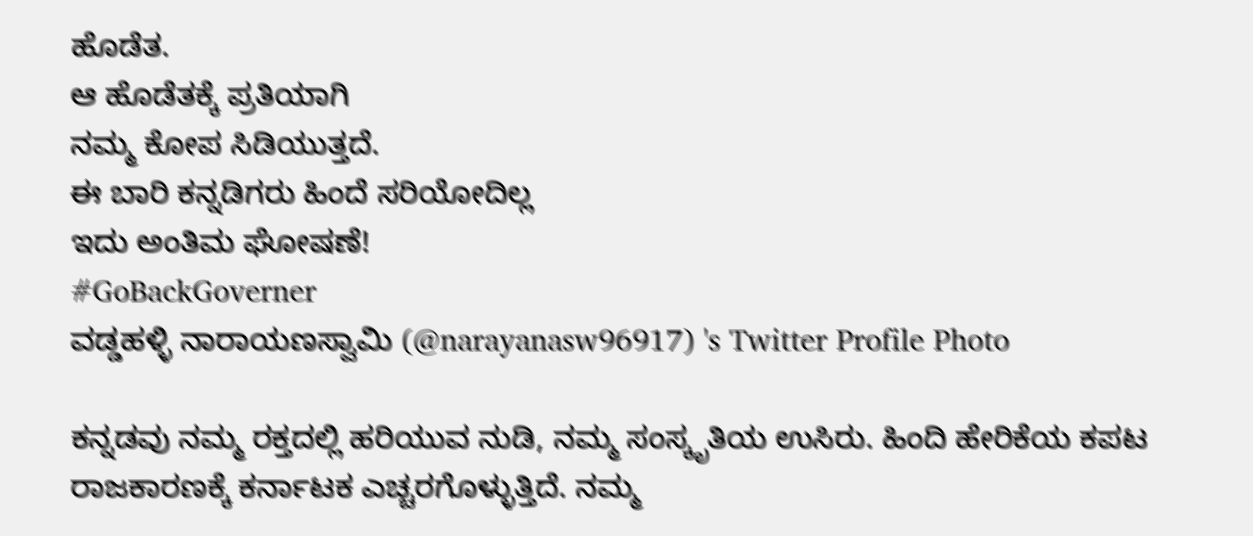ಹೊಡೆತ.
ಆ ಹೊಡೆತಕ್ಕೆ ಪ್ರತಿಯಾಗಿ
ನಮ್ಮ ಕೋಪ ಸಿಡಿಯುತ್ತದೆ.
ಈ ಬಾರಿ ಕನ್ನಡಿಗರು ಹಿಂದೆ ಸರಿಯೋದಿಲ್ಲ
ಇದು ಅಂತಿಮ ಘೋಷಣೆ!
#GoBackGoverner
ವಡ್ಡಹಳ್ಳಿ ನಾರಾಯಣಸ್ವಾಮಿ (@narayanasw96917) 's Twitter Profile Photo

ಕನ್ನಡವು ನಮ್ಮ ರಕ್ತದಲ್ಲಿ ಹರಿಯುವ ನುಡಿ, ನಮ್ಮ ಸಂಸ್ಕೃತಿಯ ಉಸಿರು. ಹಿಂದಿ ಹೇರಿಕೆಯ ಕಪಟ ರಾಜಕಾರಣಕ್ಕೆ ಕರ್ನಾಟಕ ಎಚ್ಚರಗೊಳ್ಳುತ್ತಿದೆ. ನಮ್ಮ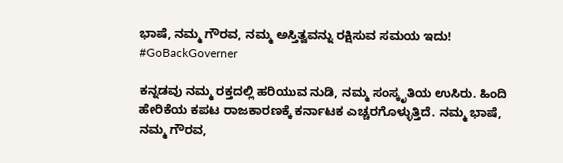ಭಾಷೆ, ನಮ್ಮ ಗೌರವ, ನಮ್ಮ ಅಸ್ತಿತ್ವವನ್ನು ರಕ್ಷಿಸುವ ಸಮಯ ಇದು! #GoBackGoverner

ಕನ್ನಡವು ನಮ್ಮ ರಕ್ತದಲ್ಲಿ ಹರಿಯುವ ನುಡಿ, ನಮ್ಮ ಸಂಸ್ಕೃತಿಯ ಉಸಿರು. ಹಿಂದಿ ಹೇರಿಕೆಯ ಕಪಟ ರಾಜಕಾರಣಕ್ಕೆ ಕರ್ನಾಟಕ ಎಚ್ಚರಗೊಳ್ಳುತ್ತಿದೆ. ನಮ್ಮ ಭಾಷೆ, ನಮ್ಮ ಗೌರವ,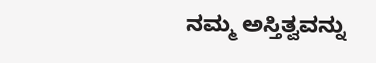ನಮ್ಮ ಅಸ್ತಿತ್ವವನ್ನು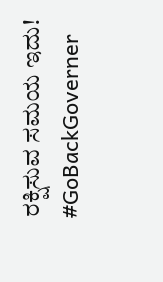ರಕ್ಷಿಸುವ ಸಮಯ ಇದು!
#GoBackGoverner